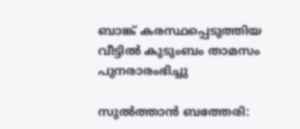ബാങ്ക് കരസ്ഥപ്പെടുത്തിയ വീട്ടില്‍ കുടുംബം താമസം പുനരാരംഭിച്ചു

സുല്‍ത്താന്‍ ബത്തേരി: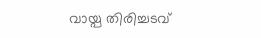വായ്പ തിരിച്ചടവ്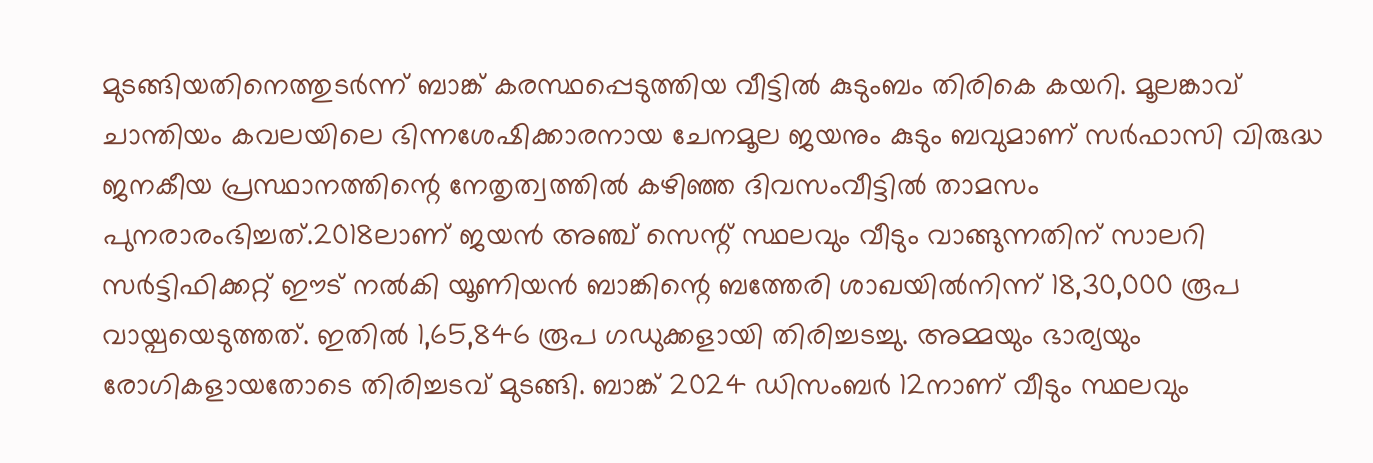മുടങ്ങിയതിനെത്തുടര്‍ന്ന് ബാങ്ക് കരസ്ഥപ്പെടുത്തിയ വീട്ടില്‍ കുടുംബം തിരികെ കയറി. മൂലങ്കാവ് ചാന്തിയം കവലയിലെ ഭിന്നശേഷിക്കാരനായ ചേനമൂല ജയനും കുടും ബവുമാണ് സര്‍ഫാസി വിരുദ്ധ ജനകീയ പ്രസ്ഥാനത്തിന്റെ നേതൃത്വത്തില്‍ കഴിഞ്ഞ ദിവസംവീട്ടില്‍ താമസം പുനരാരംഭിച്ചത്.2018ലാണ് ജയന്‍ അഞ്ച് സെന്റ് സ്ഥലവും വീടും വാങ്ങുന്നതിന് സാലറി സര്‍ട്ടിഫിക്കറ്റ് ഈട് നല്‍കി യൂണിയന്‍ ബാങ്കിന്റെ ബത്തേരി ശാഖയില്‍നിന്ന് 18,30,000 രൂപ വായ്പയെടുത്തത്. ഇതില്‍ 1,65,846 രൂപ ഗഡുക്കളായി തിരിച്ചടച്ചു. അമ്മയും ഭാര്യയും രോഗികളായതോടെ തിരിച്ചടവ് മുടങ്ങി. ബാങ്ക് 2024 ഡിസംബര്‍ 12നാണ് വീടും സ്ഥലവും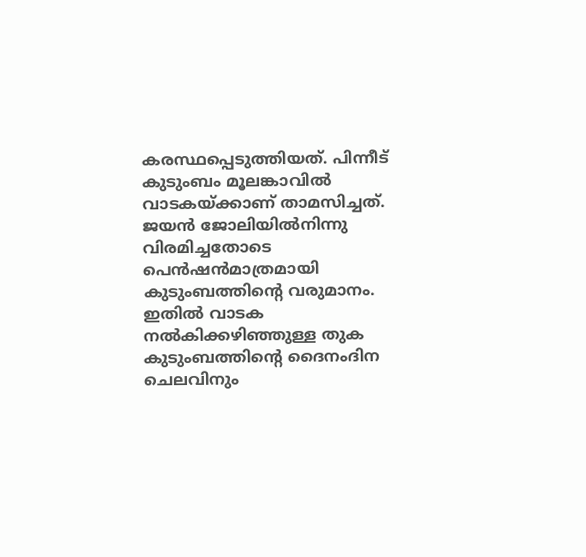കരസ്ഥപ്പെടുത്തിയത്. പിന്നീട് കുടുംബം മൂലങ്കാവില്‍ വാടകയ്ക്കാണ് താമസിച്ചത്. ജയന്‍ ജോലിയില്‍നിന്നു വിരമിച്ചതോടെ പെന്‍ഷന്‍മാത്രമായി കുടുംബത്തിന്റെ വരുമാനം. ഇതില്‍ വാടക നല്‍കിക്കഴിഞ്ഞുള്ള തുക കുടുംബത്തിന്റെ ദൈനംദിന ചെലവിനും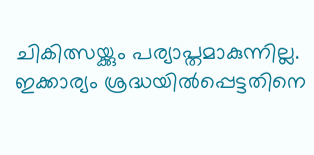ചികിത്സയ്ക്കും പര്യാപ്തമാകുന്നില്ല. ഇക്കാര്യം ശ്രദ്ധയില്‍പ്പെട്ടതിനെ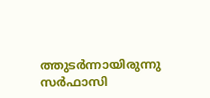ത്തുടര്‍ന്നായിരുന്നു സര്‍ഫാസി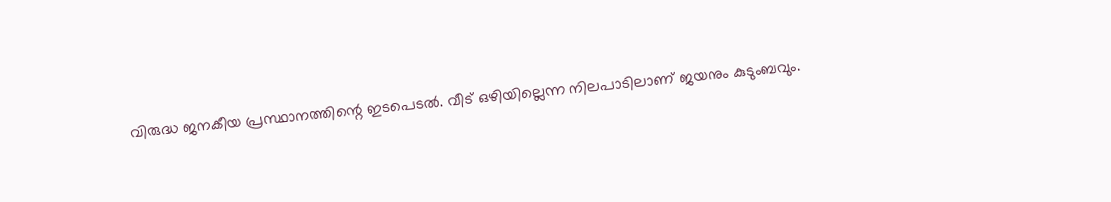വിരുദ്ധ ജനകീയ പ്രസ്ഥാനത്തിന്റെ ഇടപെടല്‍. വീട് ഒഴിയില്ലെന്ന നിലപാടിലാണ് ജയനും കുടുംബവും.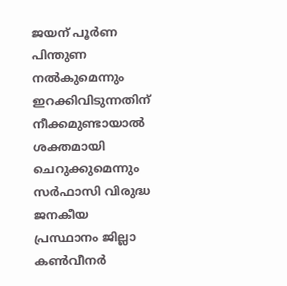ജയന് പൂര്‍ണ പിന്തുണ നല്‍കുമെന്നും ഇറക്കിവിടുന്നതിന് നീക്കമുണ്ടായാല്‍ ശക്തമായി ചെറുക്കുമെന്നും സര്‍ഫാസി വിരുദ്ധ ജനകീയ പ്രസ്ഥാനം ജില്ലാ കണ്‍വീനര്‍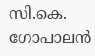സി.കെ. ഗോപാലന്‍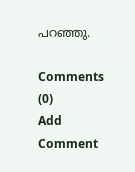പറഞ്ഞു.

Comments (0)
Add Comment